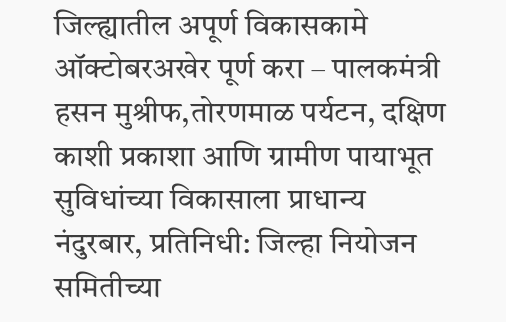जिल्ह्यातील अपूर्ण विकासकामे ऑक्टोबरअखेर पूर्ण करा – पालकमंत्री हसन मुश्रीफ,तोरणमाळ पर्यटन, दक्षिण काशी प्रकाशा आणि ग्रामीण पायाभूत सुविधांच्या विकासाला प्राधान्य
नंदुरबार, प्रतिनिधी: जिल्हा नियोजन समितीच्या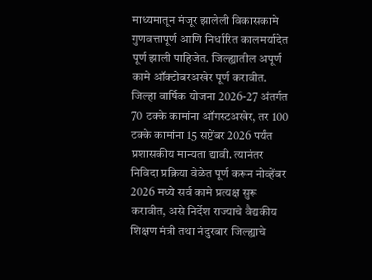माध्यमातून मंजूर झालेली विकासकामे गुणवत्तापूर्ण आणि निर्धारित कालमर्यादेत पूर्ण झाली पाहिजेत. जिल्ह्यातील अपूर्ण कामे ऑक्टोबरअखेर पूर्ण करावीत. जिल्हा वार्षिक योजना 2026-27 अंतर्गत 70 टक्के कामांना ऑगस्टअखेर, तर 100 टक्के कामांना 15 सप्टेंबर 2026 पर्यंत प्रशासकीय मान्यता द्यावी. त्यानंतर निविदा प्रक्रिया वेळेत पूर्ण करून नोव्हेंबर 2026 मध्ये सर्व कामे प्रत्यक्ष सुरू करावीत, असे निर्देश राज्याचे वैद्यकीय शिक्षण मंत्री तथा नंदुरबार जिल्ह्याचे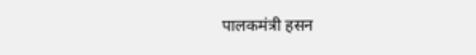पालकमंत्री हसन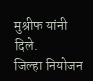मुश्रीफ यांनी दिले.
जिल्हा नियोजन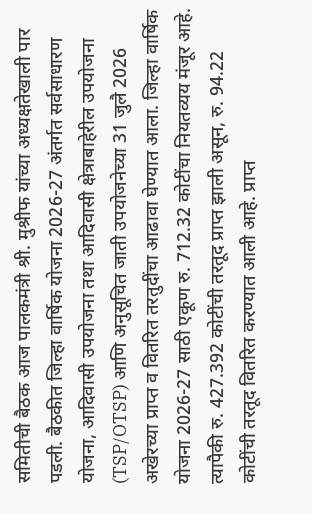समितीची बैठक आज पालकमंत्री श्री. मुश्रीफ यांच्या अध्यक्षतेखाली पार पडली. बैठकीत जिल्हा वार्षिक योजना 2026-27 अंतर्गत सर्वसाधारण योजना, आदिवासी उपयोजना तथा आदिवासी क्षेत्राबाहेरील उपयोजना (TSP/OTSP) आणि अनुसूचित जाती उपयोजनेच्या 31 जुलै 2026 अखेरच्या प्राप्त व वितरित तरतुदींचा आढावा घेण्यात आला. जिल्हा वार्षिक योजना 2026-27 साठी एकूण रु. 712.32 कोटींचा नियतव्यय मंजूर आहे. त्यापैकी रु. 427.392 कोटींची तरतूद प्राप्त झाली असून, रु. 94.22 कोटींची तरतूद वितरित करण्यात आली आहे. प्राप्त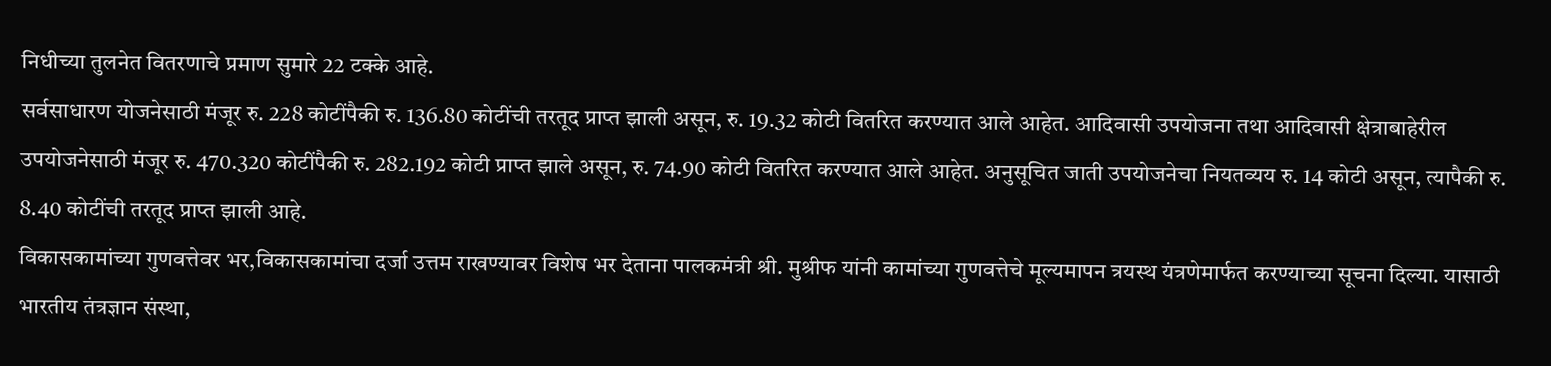निधीच्या तुलनेत वितरणाचे प्रमाण सुमारे 22 टक्के आहे.
सर्वसाधारण योजनेसाठी मंजूर रु. 228 कोटींपैकी रु. 136.80 कोटींची तरतूद प्राप्त झाली असून, रु. 19.32 कोटी वितरित करण्यात आले आहेत. आदिवासी उपयोजना तथा आदिवासी क्षेत्राबाहेरील उपयोजनेसाठी मंजूर रु. 470.320 कोटींपैकी रु. 282.192 कोटी प्राप्त झाले असून, रु. 74.90 कोटी वितरित करण्यात आले आहेत. अनुसूचित जाती उपयोजनेचा नियतव्यय रु. 14 कोटी असून, त्यापैकी रु. 8.40 कोटींची तरतूद प्राप्त झाली आहे.
विकासकामांच्या गुणवत्तेवर भर,विकासकामांचा दर्जा उत्तम राखण्यावर विशेष भर देताना पालकमंत्री श्री. मुश्रीफ यांनी कामांच्या गुणवत्तेचे मूल्यमापन त्रयस्थ यंत्रणेमार्फत करण्याच्या सूचना दिल्या. यासाठी भारतीय तंत्रज्ञान संस्था,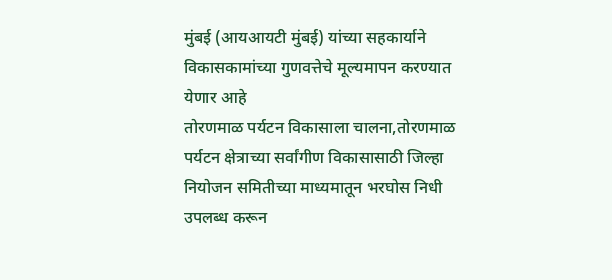मुंबई (आयआयटी मुंबई) यांच्या सहकार्याने विकासकामांच्या गुणवत्तेचे मूल्यमापन करण्यात येणार आहे
तोरणमाळ पर्यटन विकासाला चालना,तोरणमाळ पर्यटन क्षेत्राच्या सर्वांगीण विकासासाठी जिल्हा नियोजन समितीच्या माध्यमातून भरघोस निधी उपलब्ध करून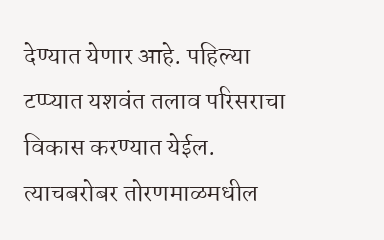देण्यात येणार आहे. पहिल्या टप्प्यात यशवंत तलाव परिसराचा विकास करण्यात येईल. त्याचबरोबर तोरणमाळमधील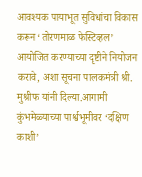आवश्यक पायाभूत सुविधांचा विकास करून ‘तोरणमाळ फेस्टिव्हल’ आयोजित करण्याच्या दृष्टीने नियोजन करावे, अशा सूचना पालकमंत्री श्री. मुश्रीफ यांनी दिल्या.आगामी कुंभमेळ्याच्या पार्श्वभूमीवर ‘दक्षिण काशी’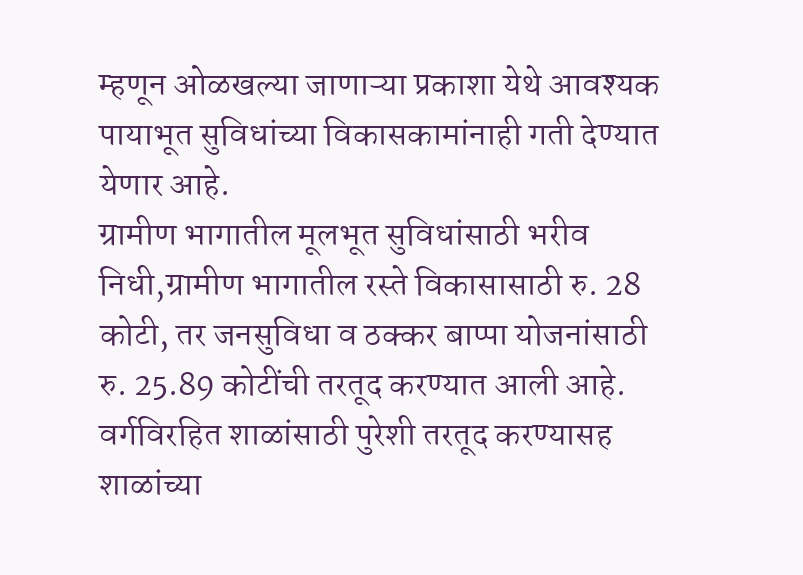म्हणून ओळखल्या जाणाऱ्या प्रकाशा येथे आवश्यक पायाभूत सुविधांच्या विकासकामांनाही गती देण्यात येणार आहे.
ग्रामीण भागातील मूलभूत सुविधांसाठी भरीव निधी,ग्रामीण भागातील रस्ते विकासासाठी रु. 28 कोटी, तर जनसुविधा व ठक्कर बाप्पा योजनांसाठी रु. 25.89 कोटींची तरतूद करण्यात आली आहे. वर्गविरहित शाळांसाठी पुरेशी तरतूद करण्यासह शाळांच्या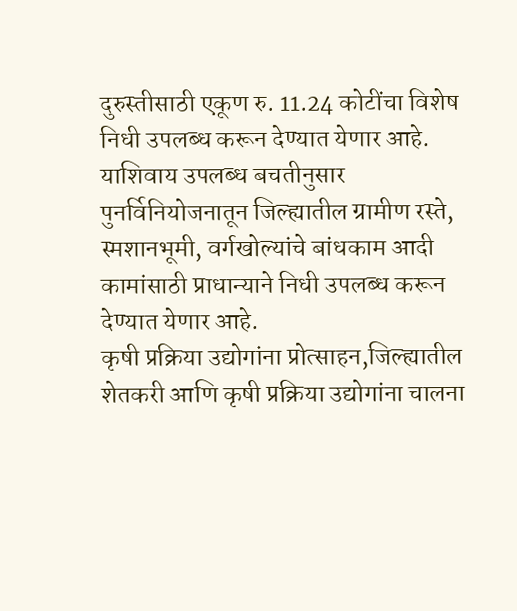दुरुस्तीसाठी एकूण रु. 11.24 कोटींचा विशेष निधी उपलब्ध करून देण्यात येणार आहे.
याशिवाय उपलब्ध बचतीनुसार पुनर्विनियोजनातून जिल्ह्यातील ग्रामीण रस्ते, स्मशानभूमी, वर्गखोल्यांचे बांधकाम आदी कामांसाठी प्राधान्याने निधी उपलब्ध करून देण्यात येणार आहे.
कृषी प्रक्रिया उद्योगांना प्रोत्साहन,जिल्ह्यातील शेतकरी आणि कृषी प्रक्रिया उद्योगांना चालना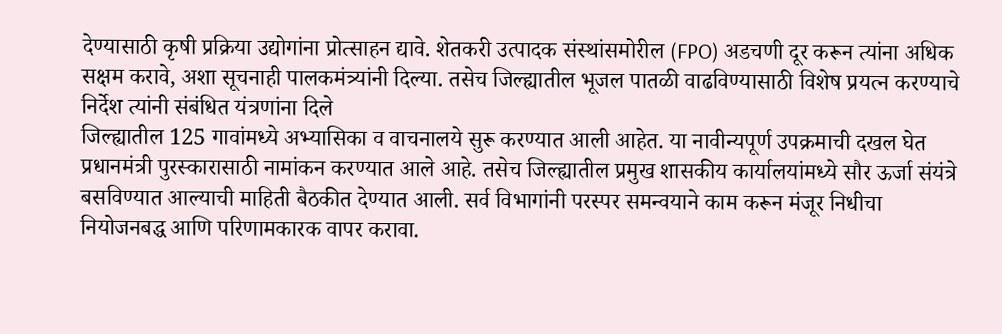देण्यासाठी कृषी प्रक्रिया उद्योगांना प्रोत्साहन द्यावे. शेतकरी उत्पादक संस्थांसमोरील (FPO) अडचणी दूर करून त्यांना अधिक सक्षम करावे, अशा सूचनाही पालकमंत्र्यांनी दिल्या. तसेच जिल्ह्यातील भूजल पातळी वाढविण्यासाठी विशेष प्रयत्न करण्याचे निर्देश त्यांनी संबंधित यंत्रणांना दिले
जिल्ह्यातील 125 गावांमध्ये अभ्यासिका व वाचनालये सुरू करण्यात आली आहेत. या नावीन्यपूर्ण उपक्रमाची दखल घेत प्रधानमंत्री पुरस्कारासाठी नामांकन करण्यात आले आहे. तसेच जिल्ह्यातील प्रमुख शासकीय कार्यालयांमध्ये सौर ऊर्जा संयंत्रे बसविण्यात आल्याची माहिती बैठकीत देण्यात आली. सर्व विभागांनी परस्पर समन्वयाने काम करून मंजूर निधीचा नियोजनबद्ध आणि परिणामकारक वापर करावा.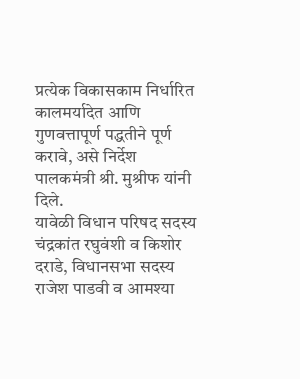प्रत्येक विकासकाम निर्धारित कालमर्यादेत आणि गुणवत्तापूर्ण पद्धतीने पूर्ण करावे, असे निर्देश पालकमंत्री श्री. मुश्रीफ यांनी दिले.
यावेळी विधान परिषद सदस्य चंद्रकांत रघुवंशी व किशोर दराडे, विधानसभा सदस्य राजेश पाडवी व आमश्या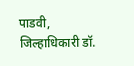पाडवी, जिल्हाधिकारी डॉ.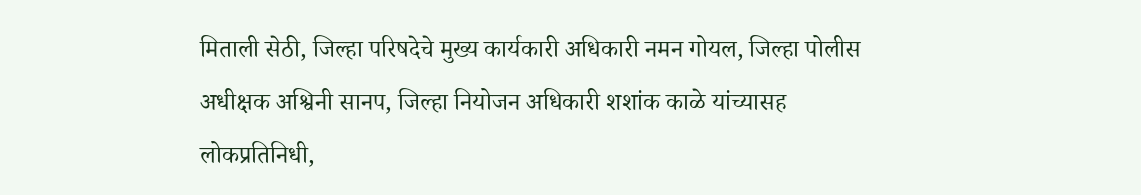मिताली सेठी, जिल्हा परिषदेचे मुख्य कार्यकारी अधिकारी नमन गोयल, जिल्हा पोलीस अधीक्षक अश्विनी सानप, जिल्हा नियोजन अधिकारी शशांक काळे यांच्यासह लोकप्रतिनिधी,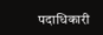पदाधिकारी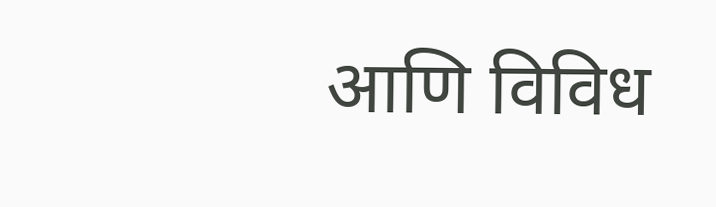आणि विविध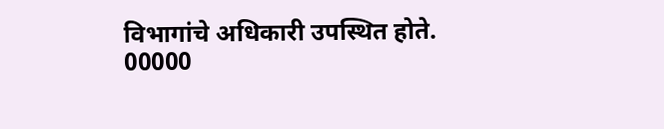विभागांचे अधिकारी उपस्थित होते.
00000